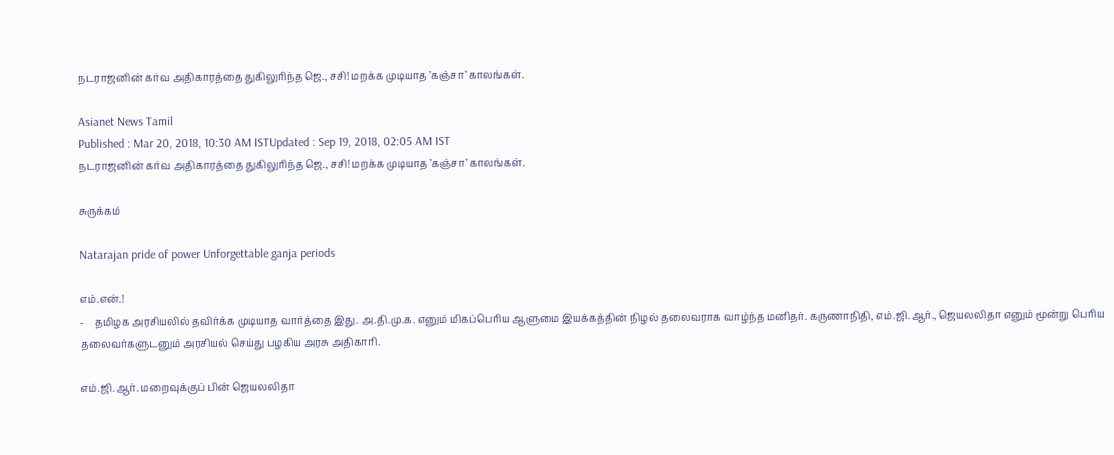நடராஜனின் கர்வ அதிகாரத்தை துகிலுரிந்த ஜெ., சசி! மறக்க முடியாத ’கஞ்சா’ காலங்கள்.

Asianet News Tamil
Published : Mar 20, 2018, 10:30 AM ISTUpdated : Sep 19, 2018, 02:05 AM IST
நடராஜனின் கர்வ அதிகாரத்தை துகிலுரிந்த ஜெ., சசி! மறக்க முடியாத ’கஞ்சா’ காலங்கள்.

சுருக்கம்

Natarajan pride of power Unforgettable ganja periods

எம்.என்.!
-    தமிழக அரசியலில் தவிர்க்க முடியாத வார்த்தை இது. அ.தி.மு.க. எனும் மிகப்பெரிய ஆளுமை இயக்கத்தின் நிழல் தலைவராக வாழ்ந்த மனிதர். கருணாநிதி, எம்.ஜி.ஆர்., ஜெயலலிதா எனும் மூன்று பெரிய தலைவர்களுடனும் அரசியல் செய்து பழகிய அரசு அதிகாரி.

எம்.ஜி.ஆர். மறைவுக்குப் பின் ஜெயலலிதா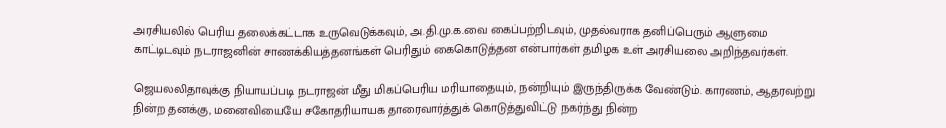அரசியலில் பெரிய தலைக்கட்டாக உருவெடுக்கவும், அ.தி.மு.க.வை கைப்பற்றிடவும், முதல்வராக தனிப்பெரும் ஆளுமை காட்டிடவும் நடராஜனின் சாணக்கியத்தனங்கள் பெரிதும் கைகொடுத்தன என்பார்கள் தமிழக உள் அரசியலை அறிந்தவர்கள்.

ஜெயலலிதாவுக்கு நியாயப்படி நடராஜன் மீது மிகப்பெரிய மரியாதையும், நன்றியும் இருந்திருக்க வேண்டும். காரணம், ஆதரவற்று நின்ற தனக்கு, மனைவியையே சகோதரியாயக தாரைவார்த்துக் கொடுத்துவிட்டு நகர்ந்து நின்ற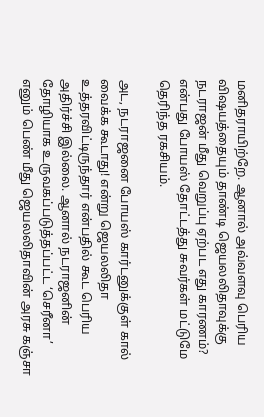மனிதராயிற்றே. ஆனால் அவ்வளவு பெரிய விஷயத்தையும் தாண்டி ஜெயலலிதாவுக்கு நடராஜன் மீது வெறுப்பு ஏற்பட எது காரணம்? என்பது போயஸ் தோட்டத்து சுவர்கள் மட்டுமே தெரிந்த ரகசியம்.

அட, நடராஜனை போயஸ் கார்டனுக்குள் கால் வைக்க கூடாது! என்று ஜெயலலிதா உத்தரவிட்டிருந்தார் என்பதில் கூட பெரிய அதிர்ச்சி இல்லை. ஆனால் நடராஜனின் தோழியாக உருவகப்படுத்தப்பட்ட ‘செரீனா’ எனும் பெண் மீது ஜெயலலிதாவின் அரசு கஞ்சா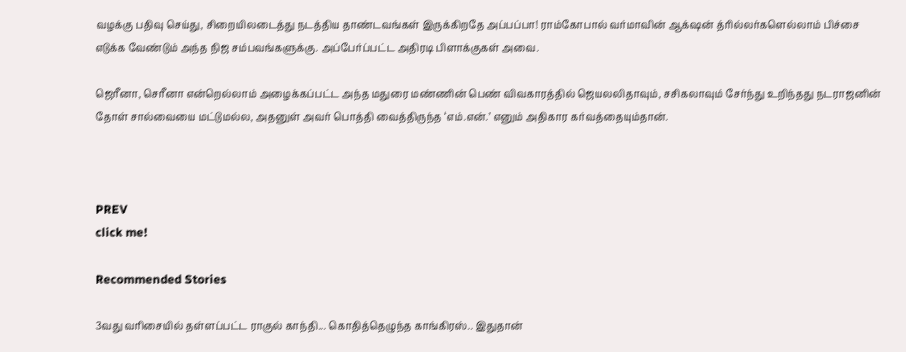வழக்கு பதிவு செய்து, சிறையிலடைத்து நடத்திய தாண்டவங்கள் இருக்கிறதே அப்பப்பா! ராம்கோபால் வர்மாவின் ஆக்‌ஷன் த்ரில்லர்களெல்லாம் பிச்சை எடுக்க வேண்டும் அந்த நிஜ சம்பவங்களுக்கு. அப்பேர்ப்பட்ட அதிரடி பிளாக்குகள் அவை.

ஜெரீனா, செரீனா என்றெல்லாம் அழைக்கப்பட்ட அந்த மதுரை மண்ணின் பெண் விவகாரத்தில் ஜெயலலிதாவும், சசிகலாவும் சேர்ந்து உறிந்தது நடராஜனின் தோள் சால்வையை மட்டுமல்ல, அதனுள் அவர் பொத்தி வைத்திருந்த ‘எம்.என்.’ எனும் அதிகார கர்வத்தையும்தான்.



PREV
click me!

Recommended Stories

3வது வரிசையில் தள்ளப்பட்ட ராகுல் காந்தி... கொதித்தெழுந்த காங்கிரஸ்.. இதுதான்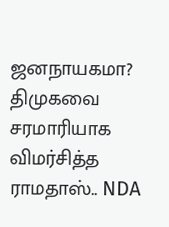ஜனநாயகமா?
திமுகவை சரமாரியாக விமர்சித்த ராமதாஸ்.. NDA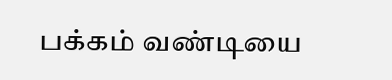பக்கம் வண்டியை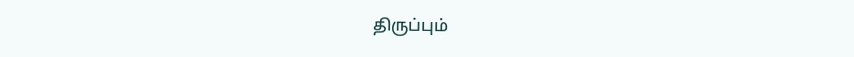திருப்பும்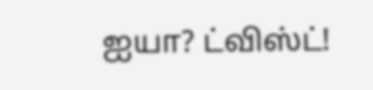ஐயா? ட்விஸ்ட்!